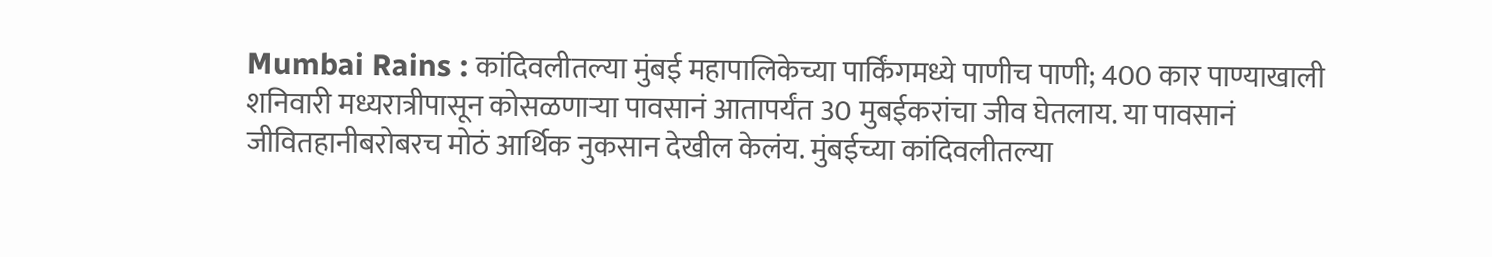Mumbai Rains : कांदिवलीतल्या मुंबई महापालिकेच्या पार्किंगमध्ये पाणीच पाणी; 400 कार पाण्याखाली
शनिवारी मध्यरात्रीपासून कोसळणाऱ्या पावसानं आतापर्यंत 30 मुबईकरांचा जीव घेतलाय. या पावसानं जीवितहानीबरोबरच मोठं आर्थिक नुकसान देखील केलंय. मुंबईच्या कांदिवलीतल्या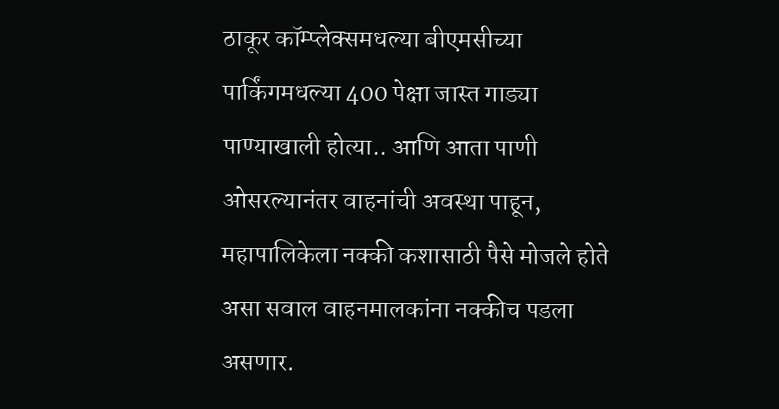ठाकूर कॉम्प्लेक्समधल्या बीएमसीच्या पार्किंगमधल्या 400 पेक्षा जास्त गाड्या पाण्याखाली होत्या.. आणि आता पाणी ओसरल्यानंतर वाहनांची अवस्था पाहून, महापालिकेला नक्की कशासाठी पैसे मोजले होते असा सवाल वाहनमालकांना नक्कीच पडला असणार.